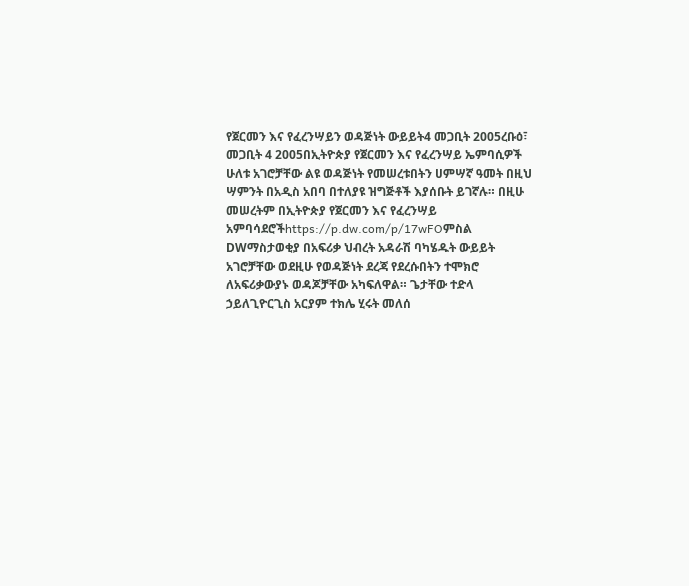የጀርመን እና የፈረንሣይን ወዳጅነት ውይይት4 መጋቢት 2005ረቡዕ፣ መጋቢት 4 2005በኢትዮጵያ የጀርመን እና የፈረንሣይ ኤምባሲዎች ሁለቱ አገሮቻቸው ልዩ ወዳጅነት የመሠረቱበትን ሀምሣኛ ዓመት በዚህ ሣምንት በአዲስ አበባ በተለያዩ ዝግጅቶች እያሰቡት ይገኛሉ። በዚሁ መሠረትም በኢትዮጵያ የጀርመን እና የፈረንሣይ አምባሳደሮችhttps://p.dw.com/p/17wFOምስል DWማስታወቂያ በአፍሪቃ ህብረት አዳራሽ ባካሄዱት ውይይት አገሮቻቸው ወደዚሁ የወዳጅነት ደረጃ የደረሱበትን ተሞክሮ ለአፍሪቃውያኑ ወዳጆቻቸው አካፍለዋል። ጌታቸው ተድላ ኃይለጊዮርጊስ አርያም ተክሌ ሂሩት መለሰ